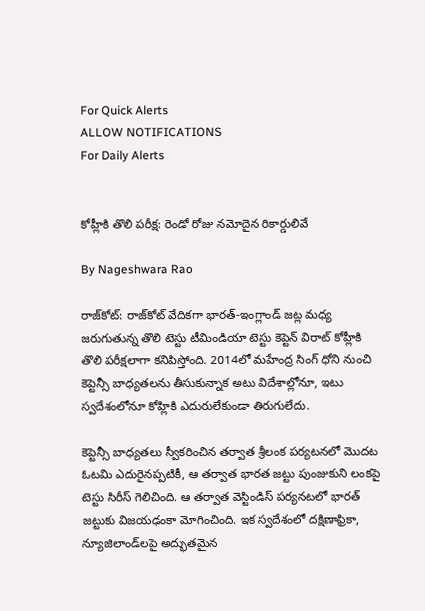For Quick Alerts
ALLOW NOTIFICATIONS
For Daily Alerts


కోహ్లీకి తొలి పరీక్ష: రెండో రోజు నమోదైన రికార్డులివే

By Nageshwara Rao

రాజ్‌కోట్: రాజ్‌కోట్ వేదికగా భారత్-ఇంగ్లాండ్ జట్ల మధ్య జరుగుతున్న తొలి టెస్టు టీమిండియా టెస్టు కెప్టెన్ విరాట్ కోహ్లీకి తొలి పరీక్షలాగా కనిపిస్తోంది. 2014లో మహేంద్ర సింగ్ ధోని నుంచి కెప్టెన్సీ బాధ్యతలను తీసుకున్నాక అటు విదేశాల్లోనూ, ఇటు స్వదేశంలోనూ కోహ్లికి ఎదురులేకుండా తిరుగులేదు.

కెప్టెన్సీ బాధ్యతలు స్వీకరించిన తర్వాత శ్రీలంక పర్యటనలో మొదట ఓటమి ఎదురైనప్పటికీ, ఆ తర్వాత భారత జట్టు పుంజుకుని లంకపై టెస్టు సిరీస్‌ గెలిచింది. ఆ తర్వాత వెస్టిండిస్ పర్యనటలో భారత్ జట్టుకు విజయఢంకా మోగించింది. ఇక స్వదేశంలో దక్షిణాఫ్రికా, న్యూజిలాండ్‌లపై అద్భుతమైన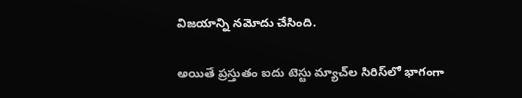విజయాన్ని నమోదు చేసింది.

అయితే ప్రస్తుతం ఐదు టెస్టు మ్యాచ్‌ల సిరిస్‌లో భాగంగా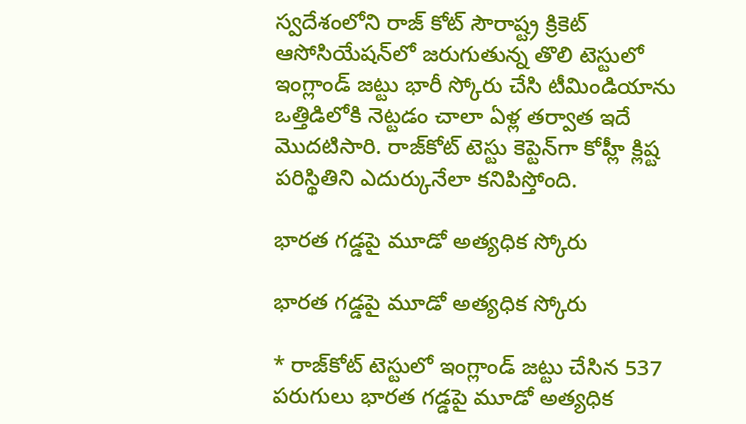స్వదేశంలోని రాజ్ కోట్ సౌరాష్ట్ర క్రికెట్ ఆసోసియేషన్‌లో జరుగుతున్న తొలి టెస్టులో ఇంగ్లాండ్ జట్టు భారీ స్కోరు చేసి టీమిండియాను ఒత్తిడిలోకి నెట్టడం చాలా ఏళ్ల తర్వాత ఇదే మొదటిసారి. రాజ్‌కోట్ టెస్టు కెప్టెన్‌గా కోహ్లీ క్లిష్ట పరిస్థితిని ఎదుర్కునేలా కనిపిస్తోంది.

భారత గడ్డపై మూడో అత్యధిక స్కోరు

భారత గడ్డపై మూడో అత్యధిక స్కోరు

* రాజ్‌కోట్ టెస్టులో ఇంగ్లాండ్ జట్టు చేసిన 537 పరుగులు భారత గడ్డపై మూడో అత్యధిక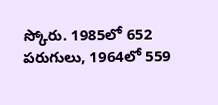స్కోరు. 1985లో 652 పరుగులు, 1964లో 559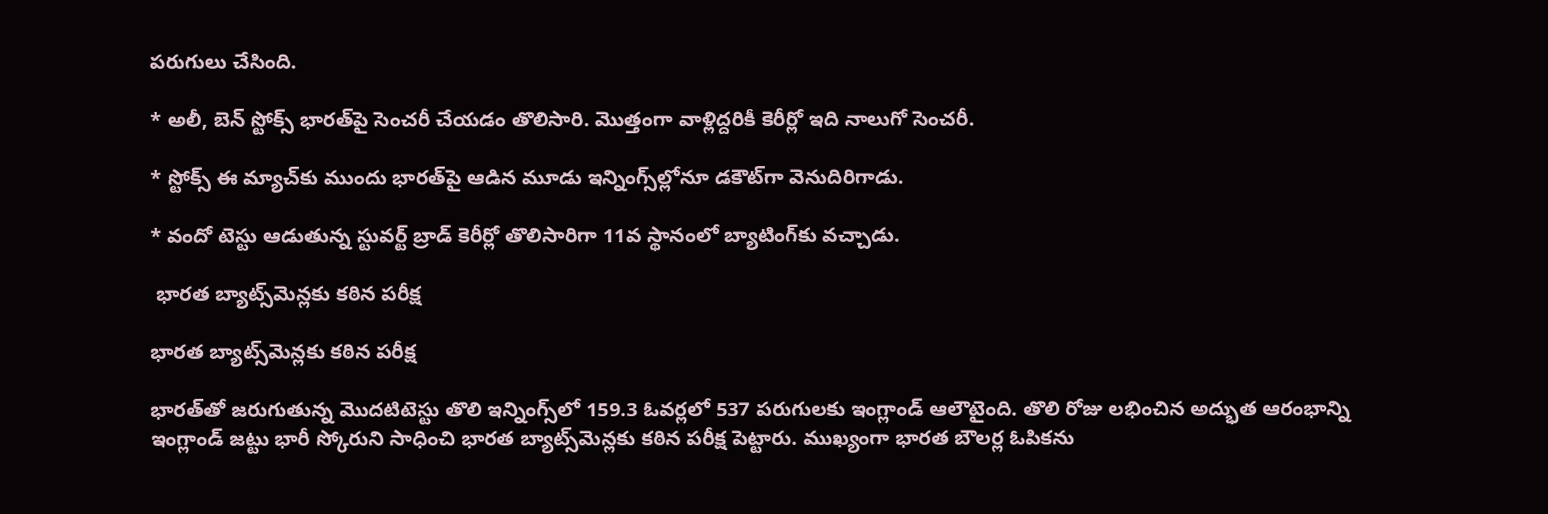పరుగులు చేసింది.

* అలీ, బెన్‌ స్టోక్స్‌ భారత్‌పై సెంచరీ చేయడం తొలిసారి. మొత్తంగా వాళ్లిద్దరికీ కెరీర్లో ఇది నాలుగో సెంచరీ.

* స్టోక్స్‌ ఈ మ్యాచ్‌కు ముందు భారత్‌పై ఆడిన మూడు ఇన్నింగ్స్‌ల్లోనూ డకౌట్‌గా వెనుదిరిగాడు.

* వందో టెస్టు ఆడుతున్న స్టువర్ట్‌ బ్రాడ్‌ కెరీర్లో తొలిసారిగా 11వ స్థానంలో బ్యాటింగ్‌కు వచ్చాడు.

 భారత బ్యాట్స్‌మెన్లకు కఠిన పరీక్ష

భారత బ్యాట్స్‌మెన్లకు కఠిన పరీక్ష

భారత్‌తో జరుగుతున్న మొదటిటెస్టు తొలి ఇన్నింగ్స్‌లో 159.3 ఓవర్లలో 537 పరుగులకు ఇంగ్లాండ్ ఆలౌటైంది. తొలి రోజు లభించిన అద్భుత ఆరంభాన్ని ఇంగ్లాండ్ జట్టు భారీ స్కోరుని సాధించి భారత బ్యాట్స్‌మెన్లకు కఠిన పరీక్ష పెట్టారు. ముఖ్యంగా భారత బౌలర్ల ఓపికను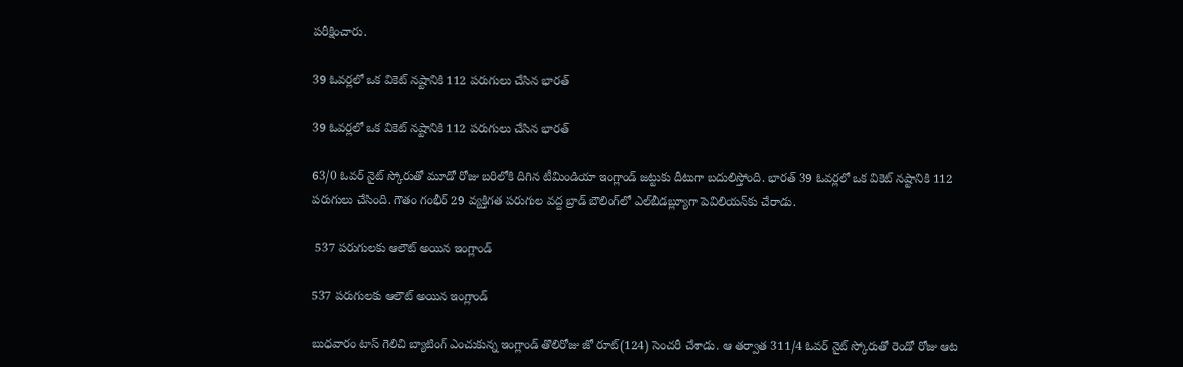పరీక్షించారు.

39 ఓవర్లలో ఒక వికెట్ నష్టానికి 112 పరుగులు చేసిన భారత్

39 ఓవర్లలో ఒక వికెట్ నష్టానికి 112 పరుగులు చేసిన భారత్

63/0 ఓవర్ నైట్ స్కోరుతో మూడో రోజు బరిలోకి దిగిన టీమిండియా ఇంగ్లాండ్ జట్టుకు దీటుగా బదులిస్తోంది. భారత్ 39 ఓవర్లలో ఒక వికెట్ నష్టానికి 112 పరుగులు చేసింది. గౌతం గంభీర్ 29 వ్యక్తిగత పరుగుల వద్ద బ్రాడ్ బౌలింగ్‌లో ఎల్‌బీడబ్ల్యూగా పెవిలియన్‌కు చేరాడు.

 537 పరుగులకు ఆలౌట్ అయిన ఇంగ్లాండ్

537 పరుగులకు ఆలౌట్ అయిన ఇంగ్లాండ్

బుధవారం టాస్ గెలిచి బ్యాటింగ్ ఎంచుకున్న ఇంగ్లాండ్ తొలిరోజు జో రూట్(124) సెంచరీ చేశాడు. ఆ తర్వాత 311/4 ఓవర్ నైట్ స్కోరుతో రెండో రోజు ఆట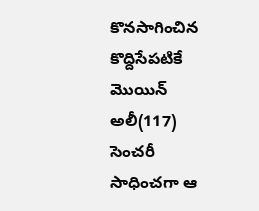కొనసాగించిన కొద్దిసేపటికే మొయిన్ అలీ(117) సెంచరీ సాధించగా ఆ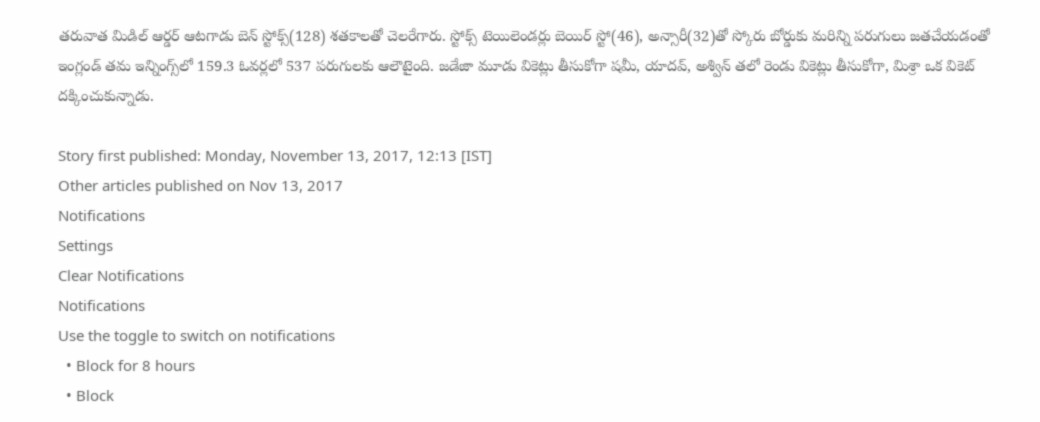తరువాత మిడిల్ ఆర్డర్ ఆటగాడు బెన్ స్టోక్స్(128) శతకాలతో చెలరేగారు. స్టోక్స్ టెయిలెండర్లు బెయిర్ స్టో(46), అన్సారీ(32)తో స్కోరు బోర్డుకు మరిన్ని పరుగులు జతచేయడంతో ఇంగ్లండ్ తమ ఇన్నింగ్స్‌లో 159.3 ఓవర్లలో 537 పరుగులకు ఆలౌటైంది. జడేజా మూడు వికెట్లు తీసుకోగా షమీ, యాదవ్, అశ్విన్ తలో రెండు వికెట్లు తీసుకోగా, మిశ్రా ఒక వికెట్ దక్కించుకున్నాడు.

Story first published: Monday, November 13, 2017, 12:13 [IST]
Other articles published on Nov 13, 2017
Notifications
Settings
Clear Notifications
Notifications
Use the toggle to switch on notifications
  • Block for 8 hours
  • Block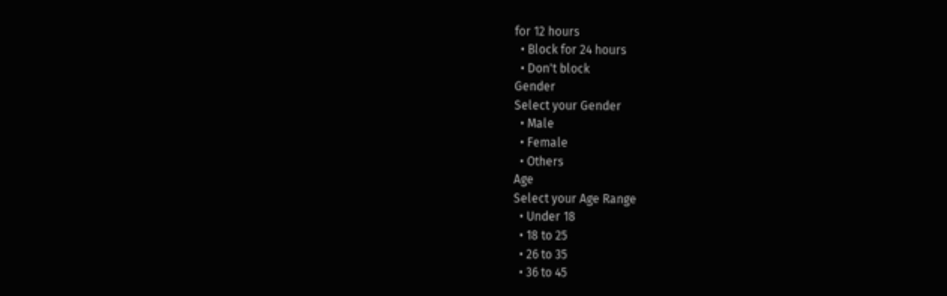for 12 hours
  • Block for 24 hours
  • Don't block
Gender
Select your Gender
  • Male
  • Female
  • Others
Age
Select your Age Range
  • Under 18
  • 18 to 25
  • 26 to 35
  • 36 to 45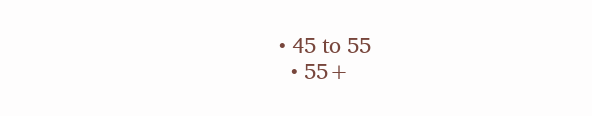• 45 to 55
  • 55+